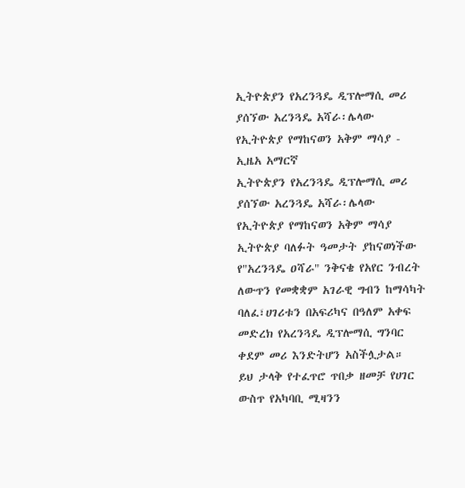ኢትዮጵያን የአረንጓዴ ዲፕሎማሲ መሪ ያሰኘው አረንጓዴ አሻራ፡ሌላው የኢትዮጵያ የማከናወን አቅም ማሳያ - ኢዜአ አማርኛ
ኢትዮጵያን የአረንጓዴ ዲፕሎማሲ መሪ ያሰኘው አረንጓዴ አሻራ፡ሌላው የኢትዮጵያ የማከናወን አቅም ማሳያ
ኢትዮጵያ ባለፉት ዓመታት ያከናወነችው የ"አረንጓዴ ዐሻራ" ንቅናቄ የአየር ንብረት ለውጥን የመቋቋም አገራዊ ግብን ከማሳካት ባለፈ፣ሀገሪቱን በአፍሪካና በዓለም አቀፍ መድረክ የአረንጓዴ ዲፕሎማሲ ግንባር ቀደም መሪ እንድትሆን አስችሏታል።
ይህ ታላቅ የተፈጥሮ ጥበቃ ዘመቻ የሀገር ውስጥ የአካባቢ ሚዛንን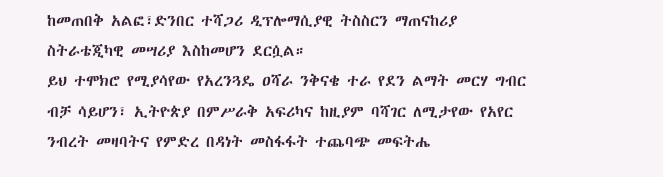ከመጠበቅ አልፎ፣ድንበር ተሻጋሪ ዲፕሎማሲያዊ ትስስርን ማጠናከሪያ ስትራቴጂካዊ መሣሪያ እስከመሆን ደርሷል።
ይህ ተሞክሮ የሚያሳየው የአረንጓዴ ዐሻራ ንቅናቄ ተራ የደን ልማት መርሃ ግብር ብቻ ሳይሆን፣ ኢትዮጵያ በምሥራቅ አፍሪካና ከዚያም ባሻገር ለሚታየው የአየር ንብረት መዛባትና የምድረ በዳነት መስፋፋት ተጨባጭ መፍትሔ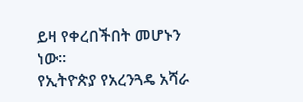ይዛ የቀረበችበት መሆኑን ነው።
የኢትዮጵያ የአረንጓዴ አሻራ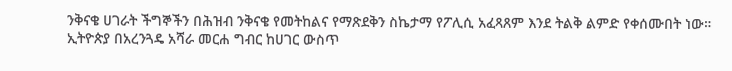ንቅናቄ ሀገራት ችግኞችን በሕዝብ ንቅናቄ የመትከልና የማጽደቅን ስኬታማ የፖሊሲ አፈጻጸም እንደ ትልቅ ልምድ የቀሰሙበት ነው።
ኢትዮጵያ በአረንጓዴ አሻራ መርሐ ግብር ከሀገር ውስጥ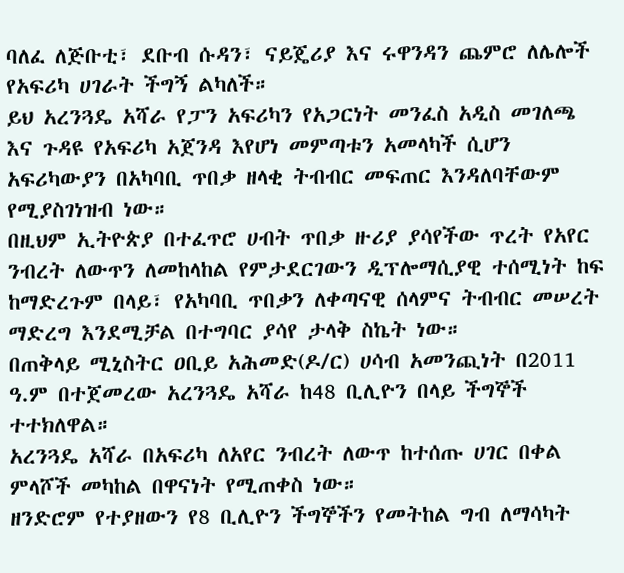ባለፈ ለጅቡቲ፣ ደቡብ ሱዳን፣ ናይጄሪያ እና ሩዋንዳን ጨምሮ ለሌሎች የአፍሪካ ሀገራት ችግኝ ልካለች።
ይህ አረንጓዴ አሻራ የፓን አፍሪካን የአጋርነት መንፈስ አዲስ መገለጫ እና ጉዳዩ የአፍሪካ አጀንዳ እየሆነ መምጣቱን አመላካች ሲሆን አፍሪካውያን በአካባቢ ጥበቃ ዘላቂ ትብብር መፍጠር እንዳለባቸውም የሚያስገነዝብ ነው።
በዚህም ኢትዮጵያ በተፈጥሮ ሀብት ጥበቃ ዙሪያ ያሳየችው ጥረት የአየር ንብረት ለውጥን ለመከላከል የምታደርገውን ዲፕሎማሲያዊ ተሰሚነት ከፍ ከማድረጉም በላይ፣ የአካባቢ ጥበቃን ለቀጣናዊ ሰላምና ትብብር መሠረት ማድረግ እንደሚቻል በተግባር ያሳየ ታላቅ ስኬት ነው።
በጠቅላይ ሚኒስትር ዐቢይ አሕመድ(ዶ/ር) ሀሳብ አመንጪነት በ2011 ዓ.ም በተጀመረው አረንጓዴ አሻራ ከ48 ቢሊዮን በላይ ችግኞች ተተክለዋል።
አረንጓዴ አሻራ በአፍሪካ ለአየር ንብረት ለውጥ ከተሰጡ ሀገር በቀል ምላሾች መካከል በዋናነት የሚጠቀስ ነው።
ዘንድሮም የተያዘውን የ8 ቢሊዮን ችግኞችን የመትከል ግብ ለማሳካት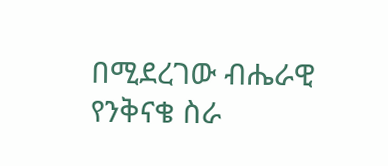በሚደረገው ብሔራዊ የንቅናቄ ስራ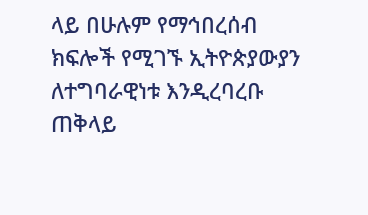ላይ በሁሉም የማኅበረሰብ ክፍሎች የሚገኙ ኢትዮጵያውያን ለተግባራዊነቱ እንዲረባረቡ ጠቅላይ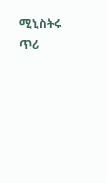ሚኒስትሩ ጥሪ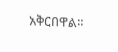አቅርበዋል።